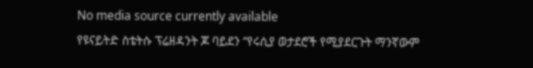No media source currently available
የዩናይትድ ስቴትሱ ፕሬዘዳንት ጆ ባይደን “የሩሲያ ወታደሮች የሚያደርጉት ማንኛውም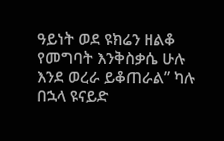ዓይነት ወደ ዩክሬን ዘልቆ የመግባት እንቅስቃሴ ሁሉ እንደ ወረራ ይቆጠራል” ካሉ በኋላ ዩናይድ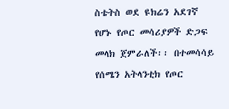ስቴትስ ወደ ዩክሬን አደገኛ የሆኑ የጦር መሳሪያዎች ድጋፍ መላክ ጀምራለች፡፡ በተመሳሳይ የሰሜን አትላንቲክ የጦር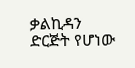ቃልኪዳን ድርጅት የሆነው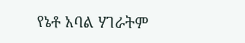የኔቶ አባል ሃገራትም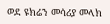ወደ ዩክሬን መሳሪያ መላክ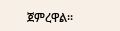ጀምረዋል፡፡